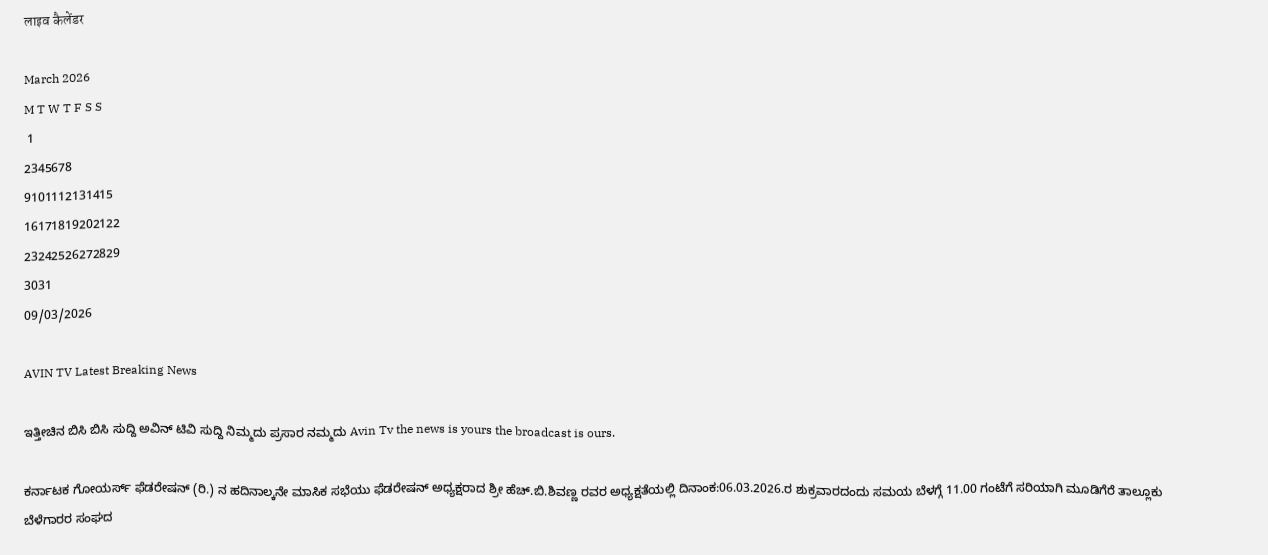लाइव कैलेंडर

March 2026
M T W T F S S
 1
2345678
9101112131415
16171819202122
23242526272829
3031
09/03/2026

AVIN TV Latest Breaking News

ಇತ್ತೀಚಿನ ಬಿಸಿ ಬಿಸಿ ಸುದ್ದಿ ಅವಿನ್ ಟಿವಿ ಸುದ್ದಿ ನಿಮ್ಮದು ಪ್ರಸಾರ ನಮ್ಮದು Avin Tv the news is yours the broadcast is ours.

ಕರ್ನಾಟಕ ಗೋಯರ್ಸ್ ಫೆಡರೇಷನ್ (ರಿ.) ನ ಹದಿನಾಲ್ಕನೇ ಮಾಸಿಕ ಸಭೆಯು ಫೆಡರೇಷನ್ ಅಧ್ಯಕ್ಷರಾದ ಶ್ರೀ ಹೆಚ್.ಬಿ.ಶಿವಣ್ಣ ರವರ ಅಧ್ಯಕ್ಷತೆಯಲ್ಲಿ ದಿನಾಂಕ:06.03.2026.ರ ಶುಕ್ರವಾರದಂದು ಸಮಯ ಬೆಳಗ್ಗೆ 11.00 ಗಂಟೆಗೆ ಸರಿಯಾಗಿ ಮೂಡಿಗೆರೆ ತಾಲ್ಲೂಕು ಬೆಳೆಗಾರರ ಸಂಘದ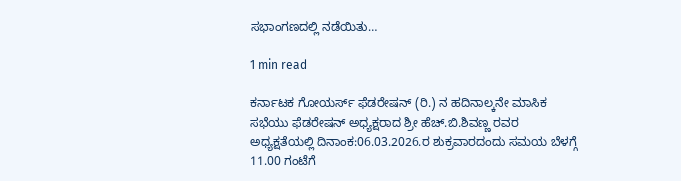ಸಭಾಂಗಣದಲ್ಲಿ ನಡೆಯಿತು…

1 min read

ಕರ್ನಾಟಕ ಗೋಯರ್ಸ್ ಫೆಡರೇಷನ್ (ರಿ.) ನ ಹದಿನಾಲ್ಕನೇ ಮಾಸಿಕ ಸಭೆಯು ಫೆಡರೇಷನ್ ಅಧ್ಯಕ್ಷರಾದ ಶ್ರೀ ಹೆಚ್.ಬಿ.ಶಿವಣ್ಣ ರವರ ಅಧ್ಯಕ್ಷತೆಯಲ್ಲಿ ದಿನಾಂಕ:06.03.2026.ರ ಶುಕ್ರವಾರದಂದು ಸಮಯ ಬೆಳಗ್ಗೆ 11.00 ಗಂಟೆಗೆ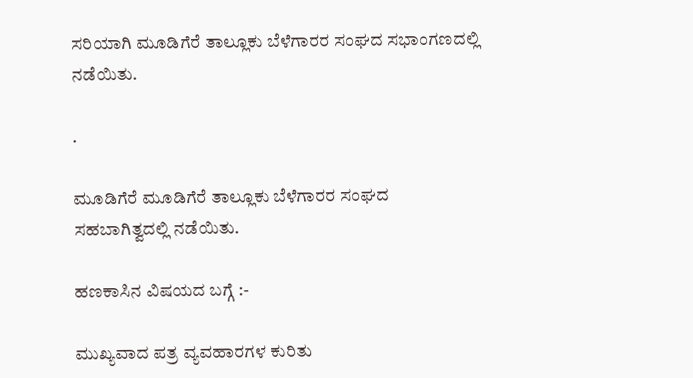ಸರಿಯಾಗಿ ಮೂಡಿಗೆರೆ ತಾಲ್ಲೂಕು ಬೆಳೆಗಾರರ ಸಂಘದ ಸಭಾಂಗಣದಲ್ಲಿ ನಡೆಯಿತು.

.

ಮೂಡಿಗೆರೆ ಮೂಡಿಗೆರೆ ತಾಲ್ಲೂಕು ಬೆಳೆಗಾರರ ಸಂಘದ ಸಹಬಾಗಿತ್ವದಲ್ಲಿ ನಡೆಯಿತು.

ಹಣಕಾಸಿನ ವಿಷಯದ ಬಗ್ಗೆ :-

ಮುಖ್ಯವಾದ ಪತ್ರ ವ್ಯವಹಾರಗಳ ಕುರಿತು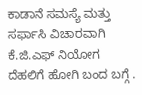ಕಾಡಾನೆ ಸಮಸ್ಯೆ ಮತ್ತು ಸರ್ಫಾಸಿ ವಿಚಾರವಾಗಿ ಕೆ.ಜಿ.ಎಫ್ ನಿಯೋಗ ದೆಹಲಿಗೆ ಹೋಗಿ ಬಂದ ಬಗ್ಗೆ .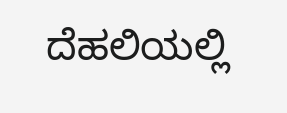ದೆಹಲಿಯಲ್ಲಿ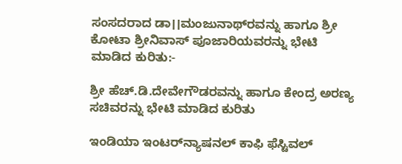ಸಂಸದರಾದ ಡಾ।।ಮಂಜುನಾಥ್‌ರವನ್ನು ಹಾಗೂ ಶ್ರೀ ಕೋಟಾ ಶ್ರೀನಿವಾಸ್ ಪೂಜಾರಿಯವರನ್ನು ಭೇಟಿ ಮಾಡಿದ ಕುರಿತು:-

ಶ್ರೀ ಹೆಚ್.ಡಿ.ದೇವೇಗೌಡರವನ್ನು ಹಾಗೂ ಕೇಂದ್ರ ಅರಣ್ಯ ಸಚಿವರನ್ನು ಭೇಟಿ ಮಾಡಿದ ಕುರಿತು

ಇಂಡಿಯಾ ಇಂಟರ್‌ನ್ಯಾಷನಲ್ ಕಾಫಿ ಫೆಸ್ಟಿವಲ್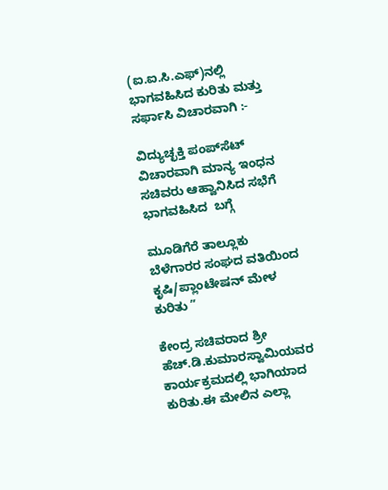(ಐ.ಐ.ಸಿ.ಎಫ್)ನಲ್ಲಿ ಭಾಗವಹಿಸಿದ ಕುರಿತು ಮತ್ತು ಸರ್ಫಾಸಿ ವಿಚಾರವಾಗಿ :-

ವಿದ್ಯುಚ್ಛಕ್ತಿ ಪಂಪ್‌ಸೆಟ್ ವಿಚಾರವಾಗಿ ಮಾನ್ಯ ಇಂಧನ ಸಚಿವರು ಆಹ್ವಾನಿಸಿದ ಸಭೆಗೆ ಭಾಗವಹಿಸಿದ  ಬಗ್ಗೆ

ಮೂಡಿಗೆರೆ ತಾಲ್ಲೂಕು ಬೆಳೆಗಾರರ ಸಂಘದ ವತಿಯಿಂದ ಕೃಷಿ/ಪ್ಲಾಂಟೇಷನ್ ಮೇಳ ಕುರಿತು ”

ಕೇಂದ್ರ ಸಚಿವರಾದ ಶ್ರೀ ಹೆಚ್.ಡಿ.ಕುಮಾರಸ್ವಾಮಿಯವರ ಕಾರ್ಯಕ್ರಮದಲ್ಲಿ ಭಾಗಿಯಾದ ಕುರಿತು.ಈ ಮೇಲಿನ ಎಲ್ಲಾ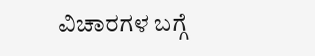ವಿಚಾರಗಳ ಬಗ್ಗೆ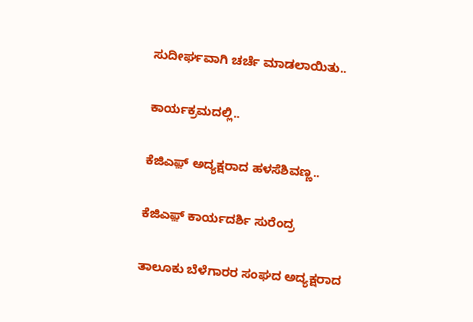ಸುದೀರ್ಘವಾಗಿ ಚರ್ಚೆ ಮಾಡಲಾಯಿತು..

ಕಾರ್ಯಕ್ರಮದಲ್ಲಿ..

ಕೆಜಿಎಫ಼್ ಅದ್ಯಕ್ಷರಾದ ಹಳಸೆಶಿವಣ್ಣ..

ಕೆಜಿಎಫ಼್ ಕಾರ್ಯದರ್ಶಿ ಸುರೆಂದ್ರ

ತಾಲೂಕು ಬೆಳೆಗಾರರ ಸಂಘದ ಅದ್ಯಕ್ಷರಾದ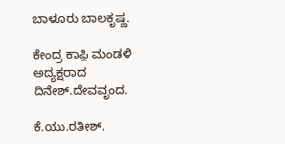ಬಾಳೂರು ಬಾಲಕೃಷ್ಣ.

ಕೇಂದ್ರ ಕಾಫ಼ಿ ಮಂಡಳಿ ಅದ್ಯಕ್ಷರಾದ ದಿನೇಶ್.ದೇವವೃಂದ.

ಕೆ.ಯು.ರತೀಶ್.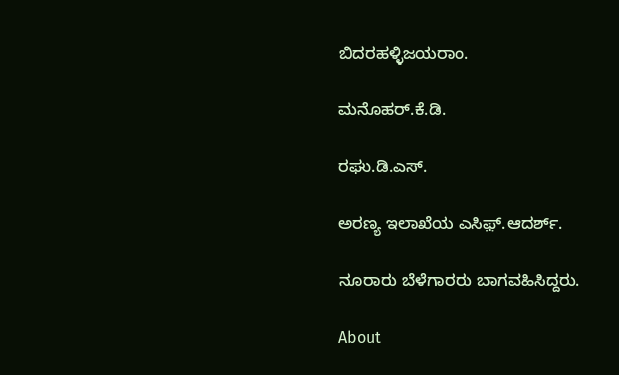ಬಿದರಹಳ್ಳಿಜಯರಾಂ.

ಮನೊಹರ್.ಕೆ.ಡಿ.

ರಘು.ಡಿ.ಎಸ್.

ಅರಣ್ಯ ಇಲಾಖೆಯ ಎಸಿಫ಼್.ಆದರ್ಶ್.

ನೂರಾರು ಬೆಳೆಗಾರರು ಬಾಗವಹಿಸಿದ್ದರು.

About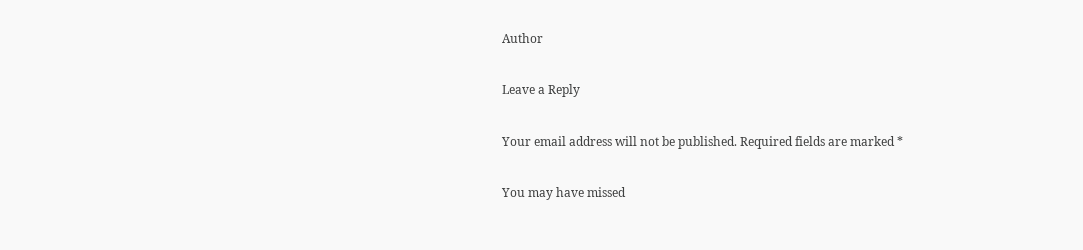Author

Leave a Reply

Your email address will not be published. Required fields are marked *

You may have missed